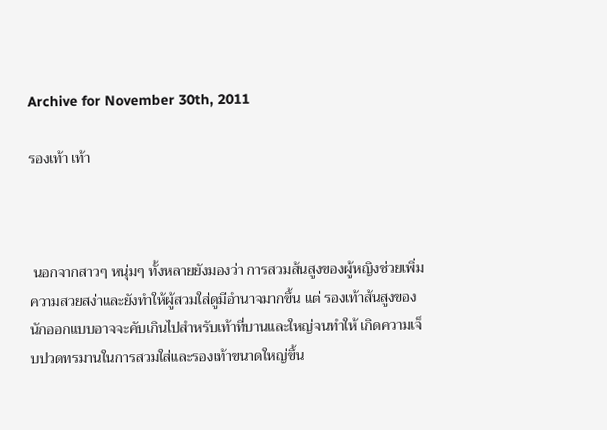Archive for November 30th, 2011

รองเท้า เท้า



 นอกจากสาวๆ หนุ่มๆ ทั้งหลายยังมองว่า การสวมส้นสูงของผู้หญิงช่วยเพิ่มความสวยสง่าและยังทำให้ผู้สวมใส่ดูมีอำนาจมากขึ้น แต่ รองเท้าส้นสูงของนักออกแบบอาจจะคับเกินไปสำหรับเท้าที่บานและใหญ่จนทำให้ เกิดความเจ็บปวดทรมานในการสวมใส่และรองเท้าขนาดใหญ่ขึ้น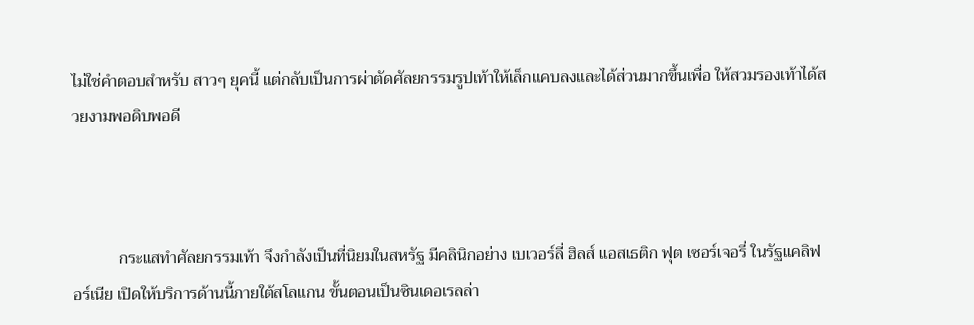ไม่ใช่คำตอบสำหรับ สาวๆ ยุคนี้ แต่กลับเป็นการผ่าตัดศัลยกรรมรูปเท้าให้เล็กแคบลงและได้ส่วนมากขึ้นเพื่อ ให้สวมรองเท้าได้สวยงามพอดิบพอดี



           กระแสทำศัลยกรรมเท้า จึงกำลังเป็นที่นิยมในสหรัฐ มีคลินิกอย่าง เบเวอร์ลี่ ฮิลส์ แอสเธติก ฟุต เซอร์เจอรี่ ในรัฐแคลิฟอร์เนีย เปิดให้บริการด้านนี้ภายใต้สโลแกน ขั้นตอนเป็นซินเดอเรลล่า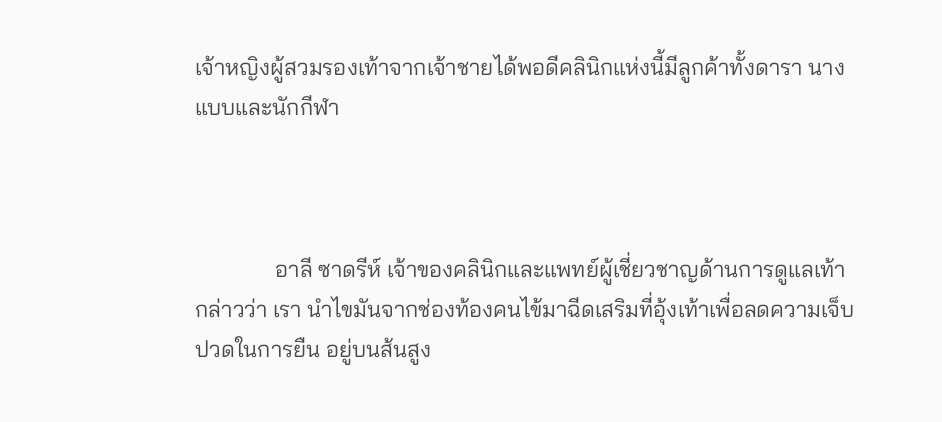เจ้าหญิงผู้สวมรองเท้าจากเจ้าชายได้พอดีคลินิกแห่งนี้มีลูกค้าทั้งดารา นางแบบและนักกีฬา



              อาลี ซาดรีห์ เจ้าของคลินิกและแพทย์ผู้เชี่ยวชาญด้านการดูแลเท้า กล่าวว่า เรา นำไขมันจากช่องท้องคนไข้มาฉีดเสริมที่อุ้งเท้าเพื่อลดความเจ็บปวดในการยืน อยู่บนส้นสูง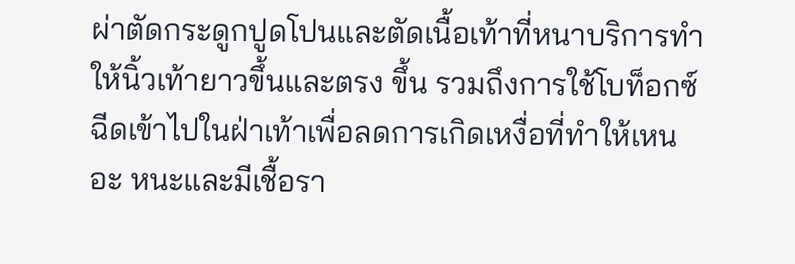ผ่าตัดกระดูกปูดโปนและตัดเนื้อเท้าที่หนาบริการทำให้นิ้วเท้ายาวขึ้นและตรง ขึ้น รวมถึงการใช้โบท็อกซ์ฉีดเข้าไปในฝ่าเท้าเพื่อลดการเกิดเหงื่อที่ทำให้เหนอะ หนะและมีเชื้อรา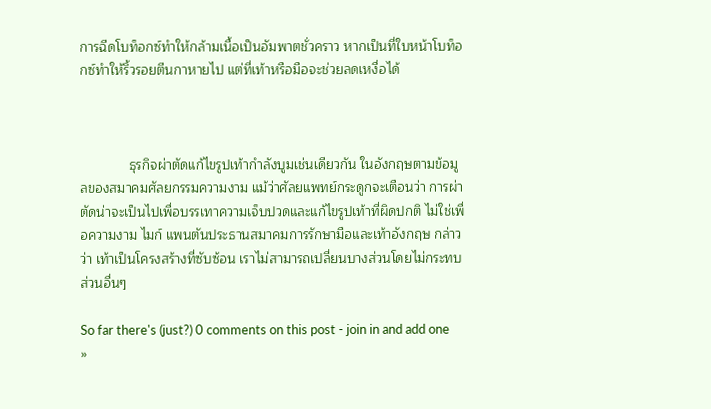การฉีดโบท็อกซ์ทำให้กล้ามเนื้อเป็นอัมพาตชั่วคราว หากเป็นที่ใบหน้าโบท็อกซ์ทำให้ริ้วรอยตีนกาหายไป แต่ที่เท้าหรือมือจะช่วยลดเหงื่อได้



             ธุรกิจผ่าตัดแก้ไขรูปเท้ากำลังบูมเช่นเดียวกัน ในอังกฤษตามข้อมูลของสมาคมศัลยกรรมความงาม แม้ว่าศัลยแพทย์กระดูกจะเตือนว่า การผ่าตัดน่าจะเป็นไปเพื่อบรรเทาความเจ็บปวดและแก้ไขรูปเท้าที่ผิดปกติ ไม่ใช่เพื่อความงาม ไมก์ แพนตันประธานสมาคมการรักษามือและเท้าอังกฤษ กล่าวว่า เท้าเป็นโครงสร้างที่ซับซ้อน เราไม่สามารถเปลี่ยนบางส่วนโดยไม่กระทบส่วนอื่นๆ

So far there's (just?) 0 comments on this post - join in and add one »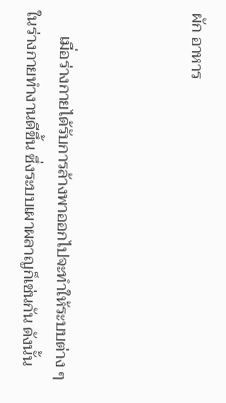ผัก อาหาร



      เมื่อร่างกายได้รับการล้างพาออกไปจะทำให้ระบบต่าง ๆ ในร่างกายทำงานดีขึ้น ซึ่งระบบเผาผลาญก็เช่นกัน ดังนั้น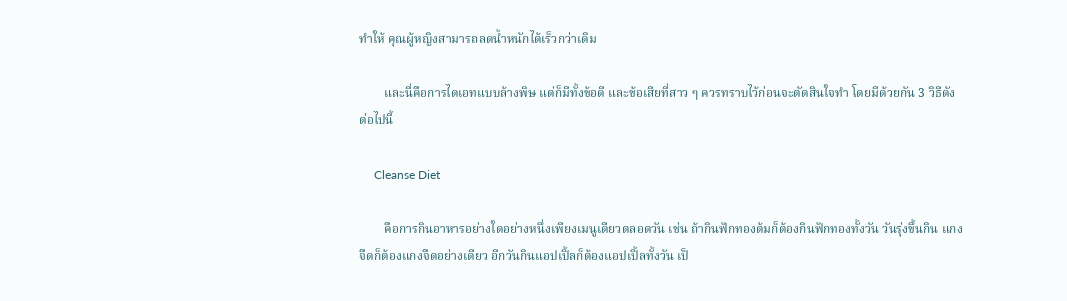ทำให้ คุณผู้หญิงสามารถลดน้ำหนักได้เร็วกว่าเดิม

        และนี่คือการไดเอทแบบล้างพิษ แต่ก็มีทั้งข้อดี และข้อเสียที่สาว ๆ ควรทราบไว้ก่อนจะตัดสินใจทำ โดยมีด้วยกัน 3 วิธีดังต่อไปนี้

     Cleanse Diet

        คือการกินอาหารอย่างใดอย่างหนึ่งเพียงเมนูเดียวตลอดวัน เช่น ถ้ากินฟักทองต้มก็ต้องกินฟักทองทั้งวัน วันรุ่งขึ้นกิน แกงจืดก็ต้องแกงจืดอย่างเดียว อีกวันกินแอปเปิ้ลก็ต้องแอปเปิ้ลทั้งวัน เป็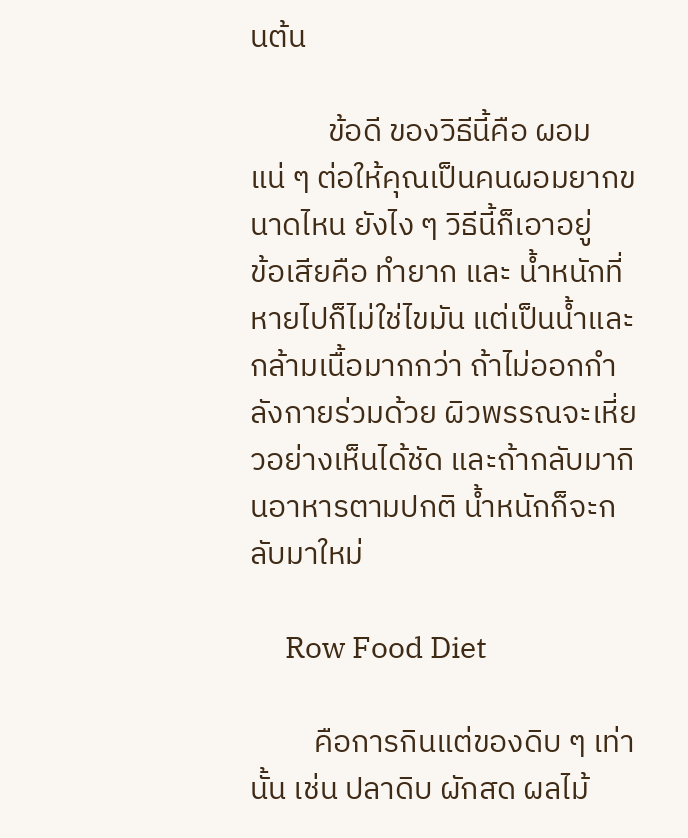นต้น

           ข้อดี ของวิธีนี้คือ ผอมแน่ ๆ ต่อให้คุณเป็นคนผอมยากขนาดไหน ยังไง ๆ วิธีนี้ก็เอาอยู่
ข้อเสียคือ ทำยาก และ น้ำหนักที่หายไปก็ไม่ใช่ไขมัน แต่เป็นน้ำและกล้ามเนื้อมากกว่า ถ้าไม่ออกกำลังกายร่วมด้วย ผิวพรรณจะเหี่ยวอย่างเห็นได้ชัด และถ้ากลับมากินอาหารตามปกติ น้ำหนักก็จะกลับมาใหม่

     Row Food Diet

         คือการกินแต่ของดิบ ๆ เท่านั้น เช่น ปลาดิบ ผักสด ผลไม้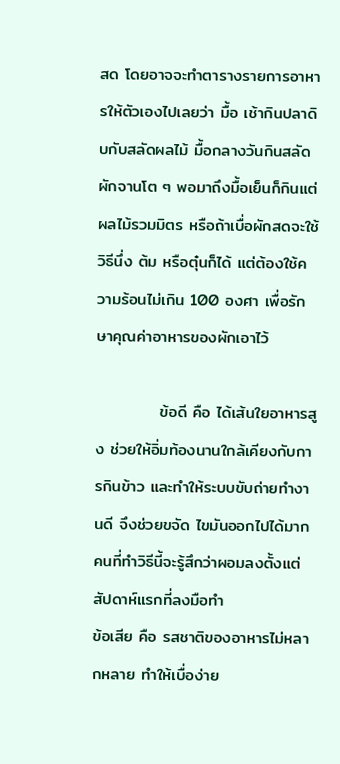สด โดยอาจจะทำตารางรายการอาหารให้ตัวเองไปเลยว่า มื้อ เช้ากินปลาดิบกับสลัดผลไม้ มื้อกลางวันกินสลัดผักจานโต ๆ พอมาถึงมื้อเย็นก็กินแต่ผลไม้รวมมิตร หรือถ้าเบื่อผักสดจะใช้วิธีนึ่ง ต้ม หรือตุ๋นก็ได้ แต่ต้องใช้ความร้อนไม่เกิน 100 องศา เพื่อรักษาคุณค่าอาหารของผักเอาไว้

           ข้อดี คือ ได้เส้นใยอาหารสูง ช่วยให้อิ่มท้องนานใกล้เคียงกับการกินข้าว และทำให้ระบบขับถ่ายทำงานดี จึงช่วยขจัด ไขมันออกไปได้มาก คนที่ทำวิธีนี้จะรู้สึกว่าผอมลงตั้งแต่สัปดาห์แรกที่ลงมือทำ
ข้อเสีย คือ รสชาติของอาหารไม่หลากหลาย ทำให้เบื่อง่าย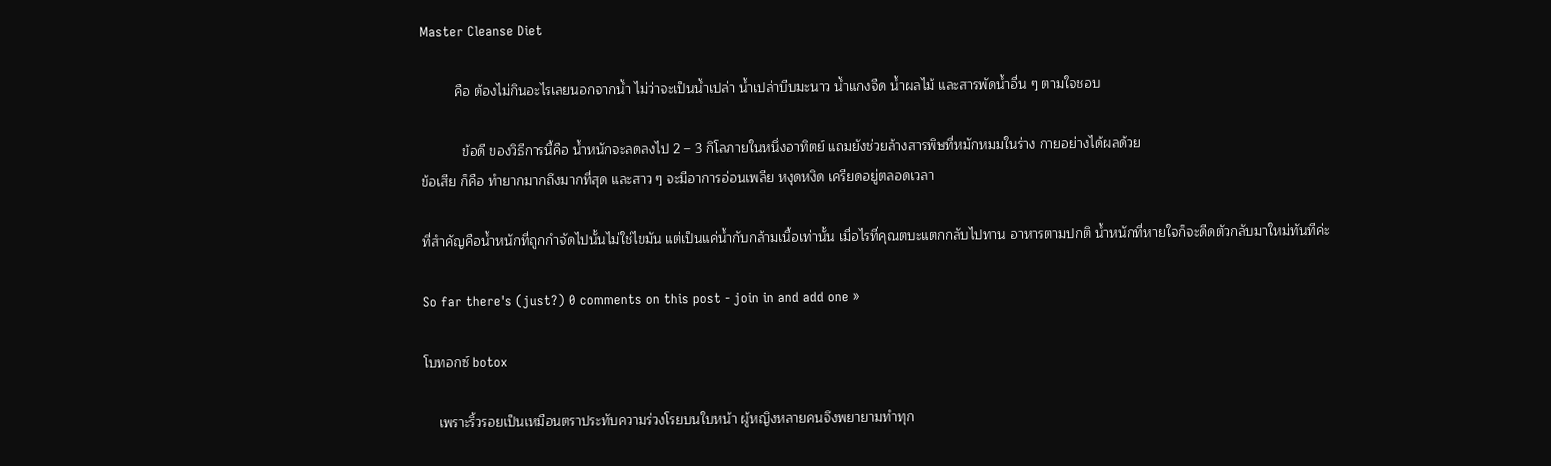Master Cleanse Diet

         คือ ต้องไม่กินอะไรเลยนอกจากน้ำ ไม่ว่าจะเป็นน้ำเปล่า น้ำเปล่าบีบมะนาว น้ำแกงจืด น้ำผลไม้ และสารพัดน้ำอื่น ๆ ตามใจชอบ

           ข้อดี ของวิธีการนี้คือ น้ำหนักจะลดลงไป 2 – 3 กิโลภายในหนึ่งอาทิตย์ แถมยังช่วยล้างสารพิษที่หมักหมมในร่าง กายอย่างได้ผลด้วย
ข้อเสีย ก็คือ ทำยากมากถึงมากที่สุด และสาว ๆ จะมีอาการอ่อนเพลีย หงุดหงิด เครียดอยู่ตลอดเวลา

ที่สำคัญคือน้ำหนักที่ถูกกำจัดไปนั้นไม่ใช่ไขมัน แต่เป็นแค่น้ำกับกล้ามเนื้อเท่านั้น เมื่อไรที่คุณตบะแตกกลับไปทาน อาหารตามปกติ น้ำหนักที่หายใจก็จะดีดตัวกลับมาใหม่ทันทีค่ะ

So far there's (just?) 0 comments on this post - join in and add one »

โบทอกซ์ botox

    เพราะริ้วรอยเป็นเหมือนตราประทับความร่วงโรยบนใบหน้า ผู้หญิงหลายคนจึงพยายามทำทุก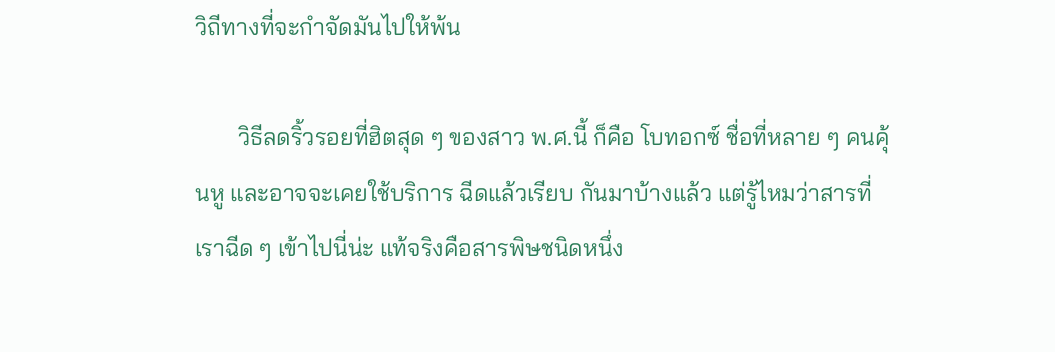วิถีทางที่จะกำจัดมันไปให้พ้น

       วิธีลดริ้วรอยที่ฮิตสุด ๆ ของสาว พ.ศ.นี้ ก็คือ โบทอกซ์ ชื่อที่หลาย ๆ คนคุ้นหู และอาจจะเคยใช้บริการ ฉีดแล้วเรียบ กันมาบ้างแล้ว แต่รู้ไหมว่าสารที่เราฉีด ๆ เข้าไปนี่น่ะ แท้จริงคือสารพิษชนิดหนึ่ง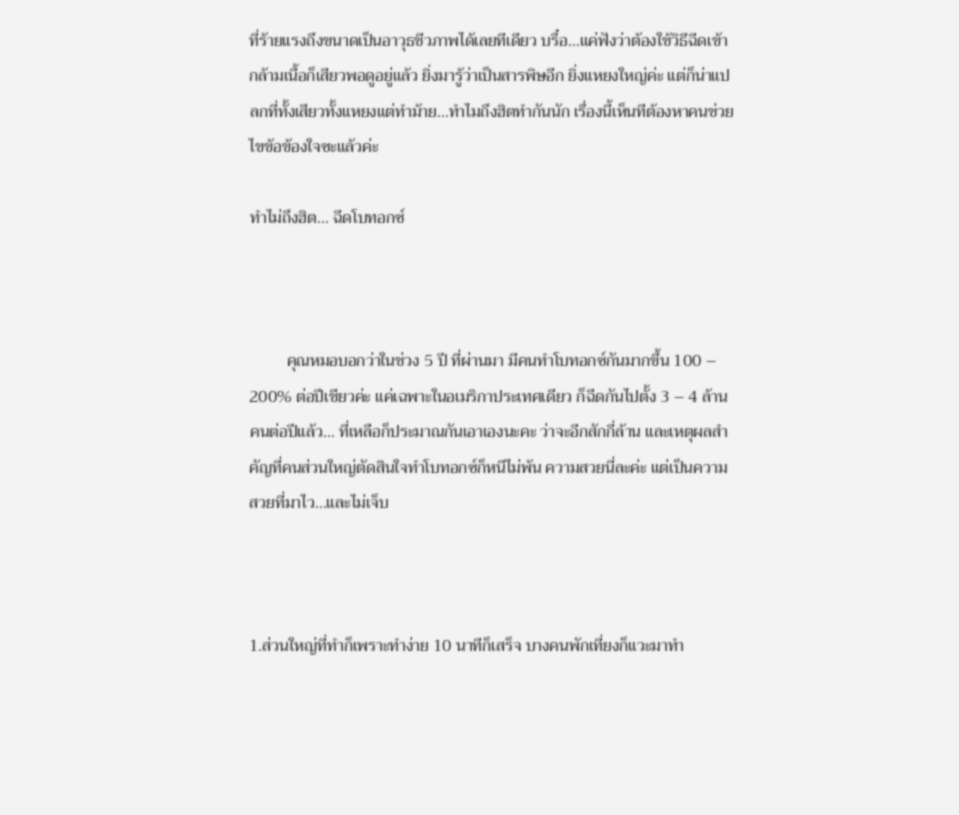ที่ร้ายแรงถึงขนาดเป็นอาวุธชีวภาพได้เลยทีเดียว บรื๋อ…แค่ฟังว่าต้องใช้วิธีฉีดเข้ากล้ามเนื้อก็เสียวพอดูอยู่แล้ว ยิ่งมารู้ว่าเป็นสารพิษอีก ยิ่งแหยงใหญ่ค่ะ แต่ก็น่าแปลกที่ทั้งเสียวทั้งแหยงแต่ทำม้าย…ทำไมถึงฮิตทำกันนัก เรื่องนี้เห็นทีต้องหาคนช่วยไขข้อข้องใจซะแล้วค่ะ

ทำไม่ถึงฮิต… ฉีดโบทอกซ์



         คุณหมอบอกว่าในช่วง 5 ปี ที่ผ่านมา มีคนทำโบทอกซ์กันมากขึ้น 100 – 200% ต่อปีเชียวค่ะ แค่เฉพาะในอเมริกาประเทศเดียว ก็ฉีดกันไปตั้ง 3 – 4 ล้านคนต่อปีแล้ว… ที่เหลือก็ประมาณกันเอาเองนะคะ ว่าจะอีกสักกี่ล้าน และเหตุผลสำคัญที่คนส่วนใหญ่ตัดสินใจทำโบทอกซ์ก็หนีไม่พ้น ความสวยนี่ละค่ะ แต่เป็นความสวยที่มาไว…และไม่เจ็บ



1.ส่วนใหญ่ที่ทำก็เพราะทำง่าย 10 นาทีก็เสร็จ บางคนพักเที่ยงก็แวะมาทำ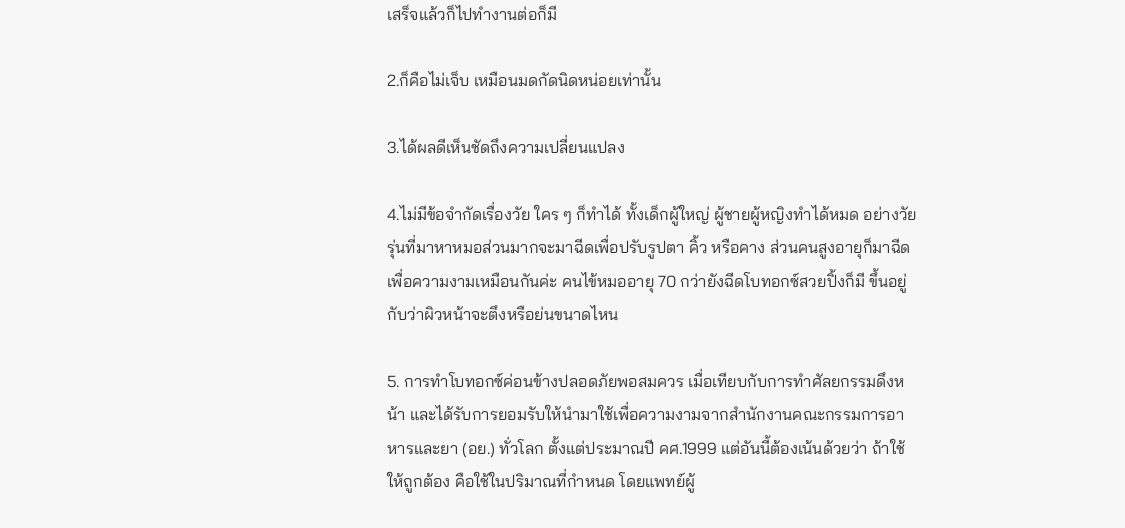เสร็จแล้วก็ไปทำงานต่อก็มี

2.ก็คือไม่เจ็บ เหมือนมดกัดนิดหน่อยเท่านั้น

3.ได้ผลดีเห็นชัดถึงความเปลี่ยนแปลง

4.ไม่มีข้อจำกัดเรื่องวัย ใคร ๆ ก็ทำได้ ทั้งเด็กผู้ใหญ่ ผู้ชายผู้หญิงทำได้หมด อย่างวัยรุ่นที่มาหาหมอส่วนมากจะมาฉีดเพื่อปรับรูปตา คิ้ว หรือคาง ส่วนคนสูงอายุก็มาฉีดเพื่อความงามเหมือนกันค่ะ คนไข้หมออายุ 70 กว่ายังฉีดโบทอกซ์สวยปิ้งก็มี ขึ้นอยู่กับว่าผิวหน้าจะตึงหรือย่นขนาดไหน

5. การทำโบทอกซ์ค่อนข้างปลอดภัยพอสมควร เมื่อเทียบกับการทำศัลยกรรมดึงหน้า และได้รับการยอมรับให้นำมาใช้เพื่อความงามจากสำนักงานคณะกรรมการอาหารและยา (อย.) ทั่วโลก ตั้งแต่ประมาณปี คศ.1999 แต่อันนี้ต้องเน้นด้วยว่า ถ้าใช้ให้ถูกต้อง คือใช้ในปริมาณที่กำหนด โดยแพทย์ผู้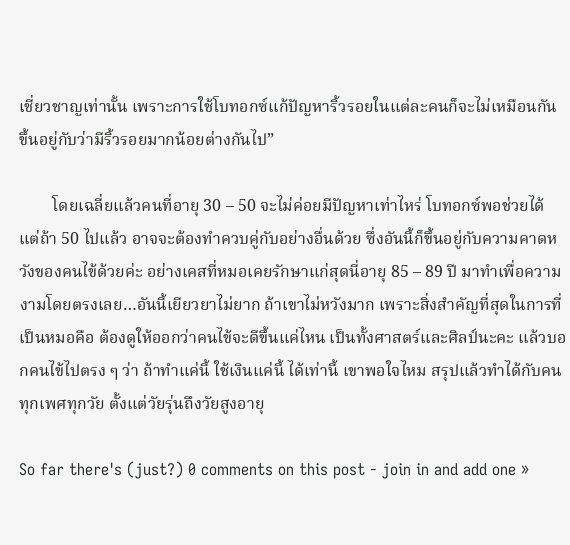เชี่ยวชาญเท่านั้น เพราะการใช้โบทอกซ์แก้ปัญหาริ้วรอยในแต่ละคนก็จะไม่เหมือนกัน ขึ้นอยู่กับว่ามีริ้วรอยมากน้อยต่างกันไป”

        โดยเฉลี่ยแล้วคนที่อายุ 30 – 50 จะไม่ค่อยมีปัญหาเท่าไหร่ โบทอกซ์พอช่วยได้ แต่ถ้า 50 ไปแล้ว อาจจะต้องทำควบคู่กับอย่างอื่นด้วย ซึ่งอันนี้ก็ขึ้นอยู่กับความคาดหวังของคนไข้ด้วยค่ะ อย่างเคสที่หมอเคยรักษาแก่สุดนี่อายุ 85 – 89 ปี มาทำเพื่อความงามโดยตรงเลย…อันนี้เยียวยาไม่ยาก ถ้าเขาไม่หวังมาก เพราะสิ่งสำคัญที่สุดในการที่เป็นหมอคือ ต้องดูให้ออกว่าคนไข้จะดีขึ้นแค่ไหน เป็นทั้งศาสตร์และศิลป์นะคะ แล้วบอกคนไข้ไปตรง ๆ ว่า ถ้าทำแค่นี้ ใช้เงินแค่นี้ ได้เท่านี้ เขาพอใจไหม สรุปแล้วทำได้กับคนทุกเพศทุกวัย ตั้งแต่วัยรุ่นถึงวัยสูงอายุ

So far there's (just?) 0 comments on this post - join in and add one »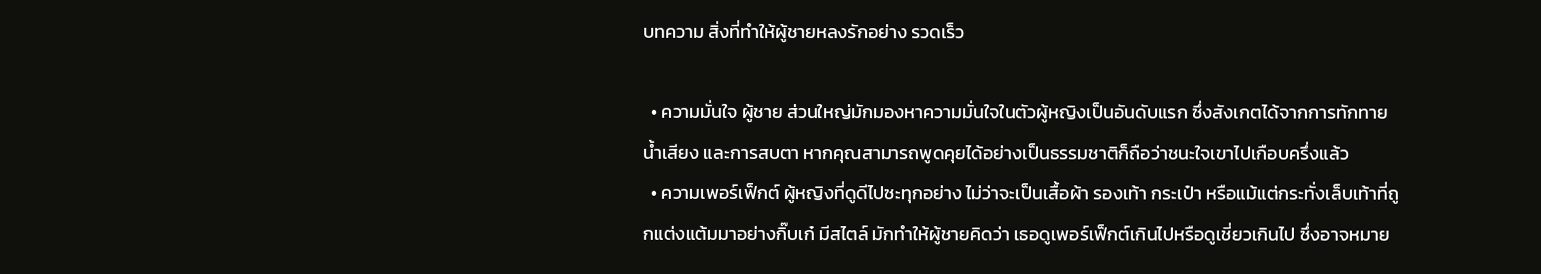บทความ สิ่งที่ทำให้ผู้ชายหลงรักอย่าง รวดเร็ว

  • ความมั่นใจ ผู้ชาย ส่วนใหญ่มักมองหาความมั่นใจในตัวผู้หญิงเป็นอันดับแรก ซึ่งสังเกตได้จากการทักทาย น้ำเสียง และการสบตา หากคุณสามารถพูดคุยได้อย่างเป็นธรรมชาติก็ถือว่าชนะใจเขาไปเกือบครึ่งแล้ว
  • ความเพอร์เฟ็กต์ ผู้หญิงที่ดูดีไปซะทุกอย่าง ไม่ว่าจะเป็นเสื้อผ้า รองเท้า กระเป๋า หรือแม้แต่กระทั่งเล็บเท้าที่ถูกแต่งแต้มมาอย่างกิ๊บเก๋ มีสไตล์ มักทำให้ผู้ชายคิดว่า เธอดูเพอร์เฟ็กต์เกินไปหรือดูเชี่ยวเกินไป ซึ่งอาจหมาย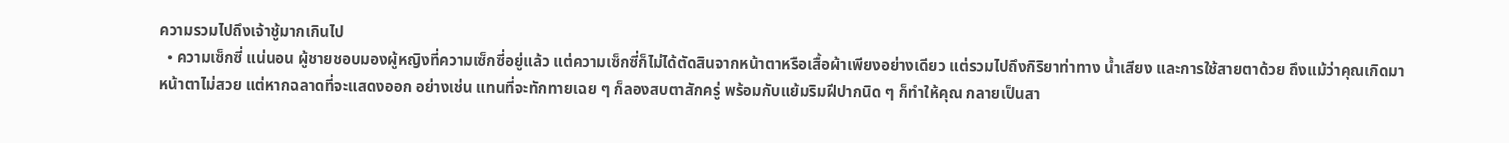ความรวมไปถึงเจ้าชู้มากเกินไป
  • ความเซ็กซี่ แน่นอน ผู้ชายชอบมองผู้หญิงที่ความเซ็กซี่อยู่แล้ว แต่ความเซ็กซี่ก็ไม่ได้ตัดสินจากหน้าตาหรือเสื้อผ้าเพียงอย่างเดียว แต่รวมไปถึงกิริยาท่าทาง น้ำเสียง และการใช้สายตาด้วย ถึงแม้ว่าคุณเกิดมาหน้าตาไม่สวย แต่หากฉลาดที่จะแสดงออก อย่างเช่น แทนที่จะทักทายเฉย ๆ ก็ลองสบตาสักครู่ พร้อมกับแย้มริมฝีปากนิด ๆ ก็ทำให้คุณ กลายเป็นสา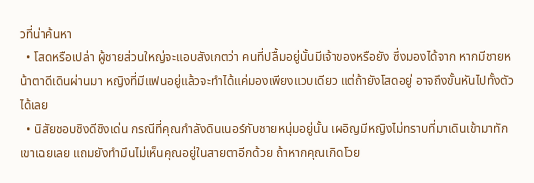วที่น่าค้นหา
  • โสดหรือเปล่า ผู้ชายส่วนใหญ่จะแอบสังเกตว่า คนที่ปลื้มอยู่นั้นมีเจ้าของหรือยัง ซึ่งมองได้จาก หากมีชายหน้าตาดีเดินผ่านมา หญิงที่มีแฟนอยู่แล้วจะทำได้แค่มองเพียงแวบเดียว แต่ถ้ายังโสดอยู่ อาจถึงขั้นหันไปทั้งตัวได้เลย
  • นิสัยชอบชิงดีชิงเด่น กรณีที่คุณกำลังดินเนอร์กับชายหนุ่มอยู่นั้น เผอิญมีหญิงไม่ทราบที่มาเดินเข้ามาทักเขาเฉยเลย แถมยังทำมึนไม่เห็นคุณอยู่ในสายตาอีกด้วย ถ้าหากคุณเกิดโวย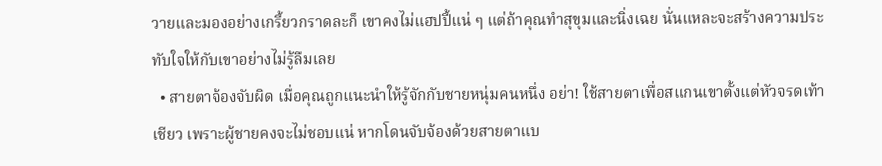วายและมองอย่างเกรี้ยวกราดละก็ เขาคงไม่แฮปปี้แน่ ๆ แต่ถ้าคุณทำสุขุมและนิ่งเฉย นั่นแหละจะสร้างความประทับใจให้กับเขาอย่างไม่รู้ลืมเลย
  • สายตาจ้องจับผิด เมื่อคุณถูกแนะนำให้รู้จักกับชายหนุ่มคนหนึ่ง อย่า! ใช้สายตาเพื่อสแกนเขาตั้งแต่หัวจรดเท้าเชียว เพราะผู้ชายคงจะไม่ชอบแน่ หากโดนจับจ้องด้วยสายตาแบ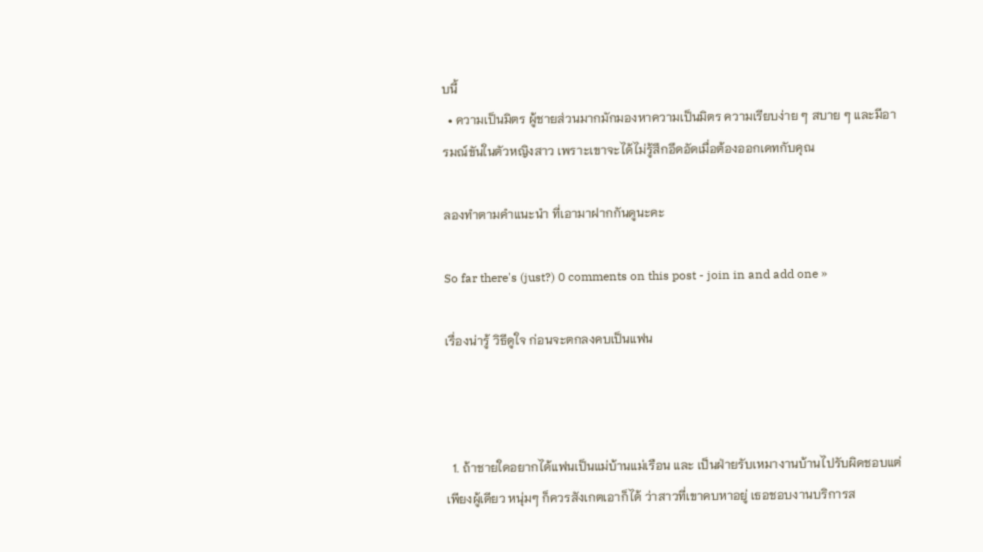บนี้
  • ความเป็นมิตร ผู้ชายส่วนมากมักมองหาความเป็นมิตร ความเรียบง่าย ๆ สบาย ๆ และมีอารมณ์ขันในตัวหญิงสาว เพราะเขาจะได้ไม่รู้สึกอึดอัดเมื่อต้องออกเดทกับคุณ

ลองทำตามคำแนะนำ ที่เอามาฝากกันดูนะคะ

So far there's (just?) 0 comments on this post - join in and add one »

เรื่องน่ารู้ วิธีดูใจ ก่อนจะตกลงคบเป็นแฟน



  1. ถ้าชายใดอยากได้แฟนเป็นแม่บ้านแม่เรือน และ เป็นฝ่ายรับเหมางานบ้านไปรับผิดชอบแต่เพียงผู้เดียว หนุ่มๆ ก็ควรสังเกตเอาก็ได้ ว่าสาวที่เขาคบหาอยู่ เธอชอบงานบริการส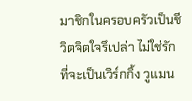มาชิกในครอบครัวเป็นชีวิตจิตใจรึเปล่า ไม่ใช่รักที่จะเป็นเวิร์กกิ้ง วูแมน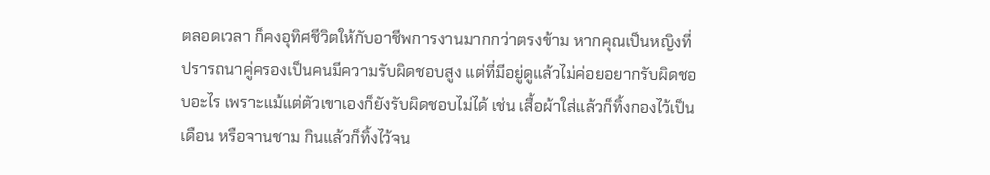ตลอดเวลา ก็คงอุทิศชีวิตให้กับอาชีพการงานมากกว่าตรงข้าม หากคุณเป็นหญิงที่ปรารถนาคู่ครองเป็นคนมีความรับผิดชอบสูง แต่ที่มีอยู่ดูแล้วไม่ค่อยอยากรับผิดชอบอะไร เพราะแม้แต่ตัวเขาเองก็ยังรับผิดชอบไม่ได้ เช่น เสื้อผ้าใส่แล้วก็ทิ้งกองไว้เป็นเดือน หรือจานชาม กินแล้วก็ทิ้งไว้จน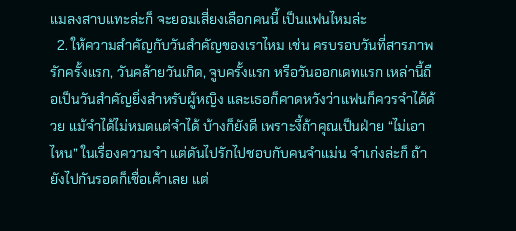แมลงสาบแทะล่ะก็ จะยอมเสี่ยงเลือกคนนี้ เป็นแฟนไหมล่ะ
  2. ให้ความสำคัญกับวันสำคัญของเราไหม เช่น ครบรอบวันที่สารภาพรักครั้งแรก, วันคล้ายวันเกิด, จูบครั้งแรก หรือวันออกเดทแรก เหล่านี้ถือเป็นวันสำคัญยิ่งสำหรับผู้หญิง และเธอก็คาดหวังว่าแฟนก็ควรจำได้ด้วย แม้จำได้ไม่หมดแต่จำได้ บ้างก็ยังดี เพราะงี้ถ้าคุณเป็นฝ่าย “ไม่เอาไหน” ในเรื่องความจำ แต่ดันไปรักไปชอบกับคนจำแม่น จำเก่งล่ะก็ ถ้ายังไปกันรอดก็เชื่อเค้าเลย แต่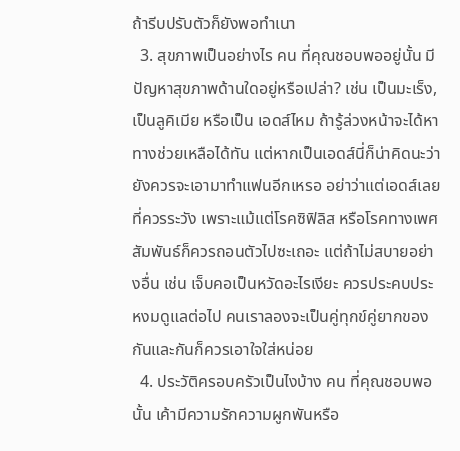ถ้ารีบปรับตัวก็ยังพอทำเนา
  3. สุขภาพเป็นอย่างไร คน ที่คุณชอบพออยู่นั้น มีปัญหาสุขภาพด้านใดอยู่หรือเปล่า? เช่น เป็นมะเร็ง, เป็นลูคิเมีย หรือเป็น เอดส์ไหม ถ้ารู้ล่วงหน้าจะได้หาทางช่วยเหลือได้ทัน แต่หากเป็นเอดส์นี่ก็น่าคิดนะว่ายังควรจะเอามาทำแฟนอีกเหรอ อย่าว่าแต่เอดส์เลย ที่ควรระวัง เพราะแม้แต่โรคซิฟิลิส หรือโรคทางเพศสัมพันธ์ก็ควรถอนตัวไปซะเถอะ แต่ถ้าไม่สบายอย่างอื่น เช่น เจ็บคอเป็นหวัดอะไรเงียะ ควรประคบประหงมดูแลต่อไป คนเราลองจะเป็นคู่ทุกข์คู่ยากของกันและกันก็ควรเอาใจใส่หน่อย
  4. ประวัติครอบครัวเป็นไงบ้าง คน ที่คุณชอบพอนั้น เค้ามีความรักความผูกพันหรือ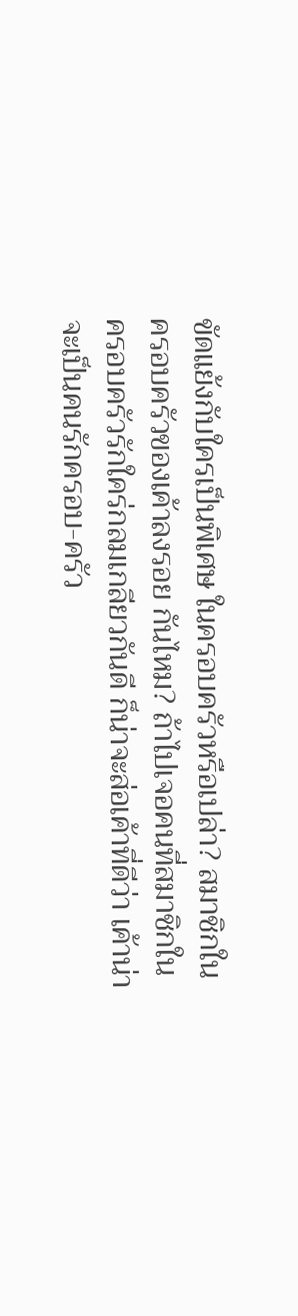ขัดแย้งกับใครเป็นพิเศษ ในครอบครัวหรือเปล่า? สมาชิกในครอบครัวของเค้าลงรอย กันไหม? ถ้าไปเจอคนที่สมาชิกในครอบครัวรักใคร่กลมเกลียวกันดี ก็น่าจะส่อเค้าที่ดีว่า เค้าน่าจะเป็นคนรักครอบ-ครัว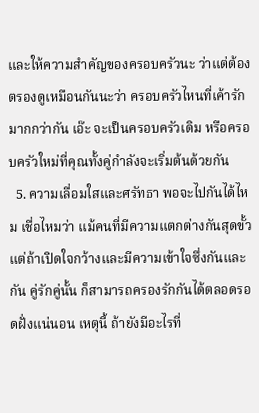และให้ความสำคัญของครอบครัวนะ ว่าแต่ต้องตรองดูเหมือนกันนะว่า ครอบครัวไหนที่เค้ารักมากกว่ากัน เอ๊ะ จะเป็นครอบครัวเดิม หรือครอบครัวใหม่ที่คุณทั้งคู่กำลังจะเริ่มต้นด้วยกัน
  5. ความเลื่อมใสและศรัทธา พอจะไปกันได้ไหม เชื่อไหมว่า แม้คนที่มีความแตกต่างกันสุดขั้ว แต่ถ้าเปิดใจกว้างและมีความเข้าใจซึ่งกันและกัน คู่รักคู่นั้น ก็สามารถครองรักกันได้ตลอดรอดฝั่งแน่นอน เหตุนี้ ถ้ายังมีอะไรที่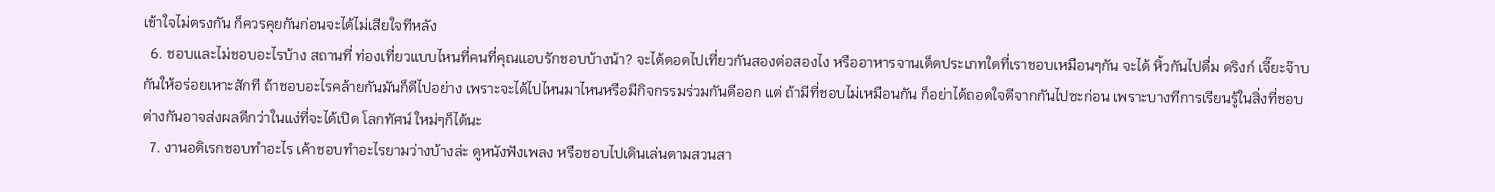เข้าใจไม่ตรงกัน ก็ควรคุยกันก่อนจะได้ไม่เสียใจทีหลัง
  6. ชอบและไม่ชอบอะไรบ้าง สถานที่ ท่องเที่ยวแบบไหนที่คนที่คุณแอบรักชอบบ้างน้า? จะได้ดอดไปเที่ยวกันสองต่อสองไง หรืออาหารจานเด็ดประเภทใดที่เราชอบเหมือนๆกัน จะได้ หิ้วกันไปดื่ม ดริงก์ เจี๊ยะจ๊าบกันให้อร่อยเหาะสักที ถ้าชอบอะไรคล้ายกันมันก็ดีไปอย่าง เพราะจะได้ไปไหนมาไหนหรือมีกิจกรรมร่วมกันดีออก แต่ ถ้ามีที่ชอบไม่เหมือนกัน ก็อย่าได้ถอดใจตีจากกันไปซะก่อน เพราะบางทีการเรียนรู้ในสิ่งที่ชอบต่างกันอาจส่งผลดีกว่าในแง่ที่จะได้เปิด โลกทัศน์ ใหม่ๆก็ได้นะ
  7. งานอดิเรกชอบทำอะไร เค้าชอบทำอะไรยามว่างบ้างล่ะ ดูหนังฟังเพลง หรือชอบไปเดินเล่นตามสวนสา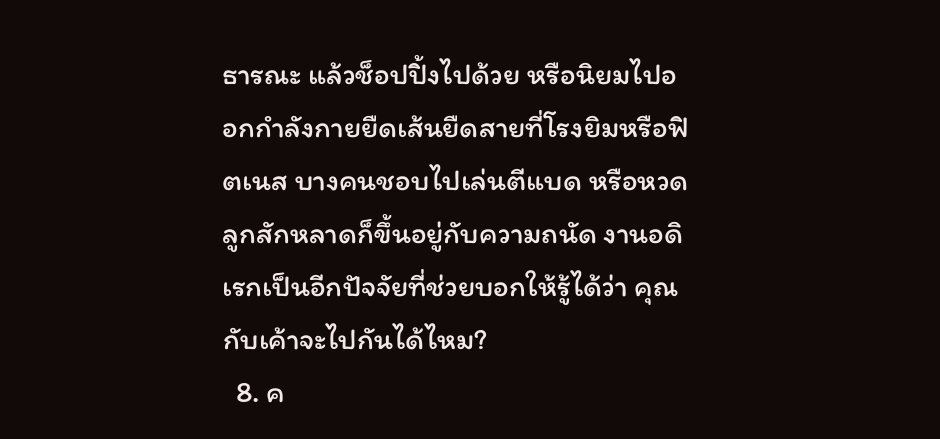ธารณะ แล้วช็อปปิ้งไปด้วย หรือนิยมไปออกกำลังกายยืดเส้นยืดสายที่โรงยิมหรือฟิตเนส บางคนชอบไปเล่นตีแบด หรือหวดลูกสักหลาดก็ขึ้นอยู่กับความถนัด งานอดิเรกเป็นอีกปัจจัยที่ช่วยบอกให้รู้ได้ว่า คุณกับเค้าจะไปกันได้ไหม?
  8. ค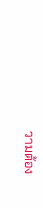วามต้อง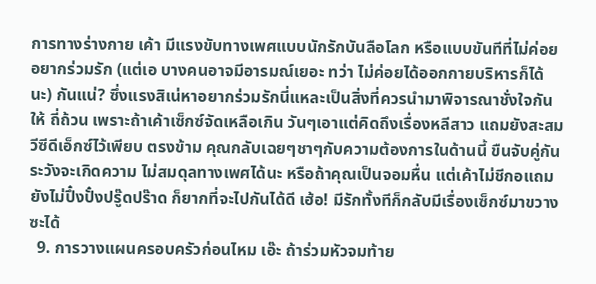การทางร่างกาย เค้า มีแรงขับทางเพศแบบนักรักบันลือโลก หรือแบบขันทีที่ไม่ค่อยอยากร่วมรัก (แต่เอ บางคนอาจมีอารมณ์เยอะ ทว่า ไม่ค่อยได้ออกกายบริหารก็ได้นะ) กันแน่? ซึ่งแรงสิเน่หาอยากร่วมรักนี่แหละเป็นสิ่งที่ควรนำมาพิจารณาชั่งใจกันให้ ถี่ถ้วน เพราะถ้าเค้าเซ็กซ์จัดเหลือเกิน วันๆเอาแต่คิดถึงเรื่องหลีสาว แถมยังสะสมวีซีดีเอ็กซ์ไว้เพียบ ตรงข้าม คุณกลับเฉยๆชาๆกับความต้องการในด้านนี้ ขืนจับคู่กันระวังจะเกิดความ ไม่สมดุลทางเพศได้นะ หรือถ้าคุณเป็นจอมหื่น แต่เค้าไม่ชีกอแถมยังไม่ปึ๋งปั๋งปรู๊ดปร๊าด ก็ยากที่จะไปกันได้ดี เฮ้อ! มีรักทั้งทีก็กลับมีเรื่องเซ็กซ์มาขวางซะได้
  9. การวางแผนครอบครัวก่อนไหม เอ๊ะ ถ้าร่วมหัวจมท้าย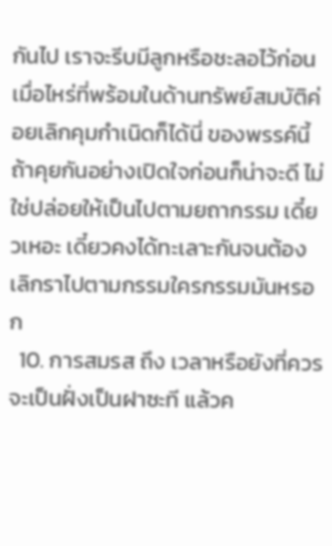กันไป เราจะรีบมีลูกหรือชะลอไว้ก่อน เมื่อไหร่ที่พร้อมในด้านทรัพย์สมบัติค่อยเลิกคุมกำเนิดก็ได้นี่ ของพรรค์นี้ถ้าคุยกันอย่างเปิดใจก่อนก็น่าจะดี ไม่ใช่ปล่อยให้เป็นไปตามยถากรรม เดี๋ยวเหอะ เดี๋ยวคงได้ทะเลาะกันจนต้องเลิกราไปตามกรรมใครกรรมมันหรอก
  10. การสมรส ถึง เวลาหรือยังที่ควรจะเป็นฝั่งเป็นฝาซะที แล้วค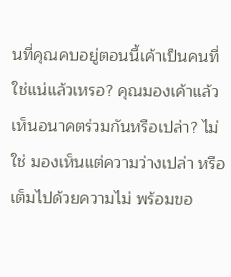นที่คุณคบอยู่ตอนนี้เค้าเป็นคนที่ใช่แน่แล้วเหรอ? คุณมองเค้าแล้วเห็นอนาคตร่วมกันหรือเปล่า? ไม่ใช่ มองเห็นแต่ความว่างเปล่า หรือเต็มไปด้วยความไม่ พร้อมขอ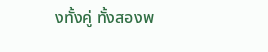งทั้งคู่ ทั้งสองพ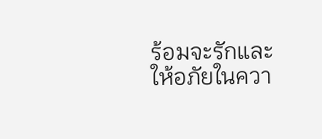ร้อมจะรักและให้อภัยในควา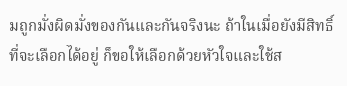มถูกมั่งผิดมั่งของกันและกันจริงนะ ถ้าในเมื่อยังมีสิทธิ์ที่จะเลือกได้อยู่ ก็ขอให้เลือกด้วยหัวใจและใช้ส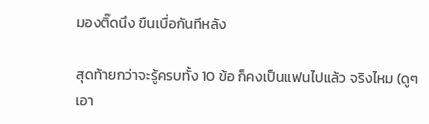มองติ๊ดนึง ขืนเบื่อกันทีหลัง

สุดท้ายกว่าจะรู้ครบทั้ง 10 ข้อ ก็คงเป็นแฟนไปแล้ว จริงไหม (ดูๆเอา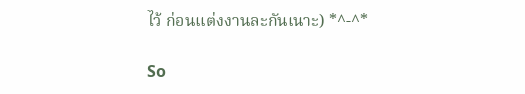ไว้ ก่อนแต่งงานละกันเนาะ) *^-^*

So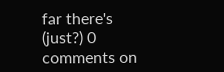far there's (just?) 0 comments on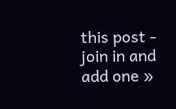this post - join in and add one »